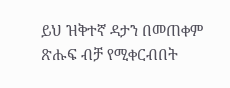ይህ ዝቅተኛ ዳታን በመጠቀም ጽሑፍ ብቻ የሚቀርብበት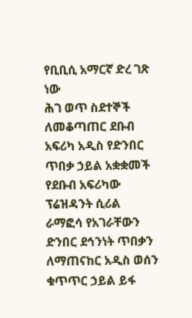የቢቢሲ አማርኛ ድረ ገጽ ነው
ሕገ ወጥ ስደተኞች ለመቆጣጠር ደቡብ አፍሪካ አዲስ የድንበር ጥበቃ ኃይል አቋቋመች
የደቡብ አፍሪካው ፕሬዝዳንት ሲሪል ራማፎሳ የአገራቸውን ድንበር ደኅንነት ጥበቃን ለማጠናከር አዲስ ወሰን ቁጥጥር ኃይል ይፋ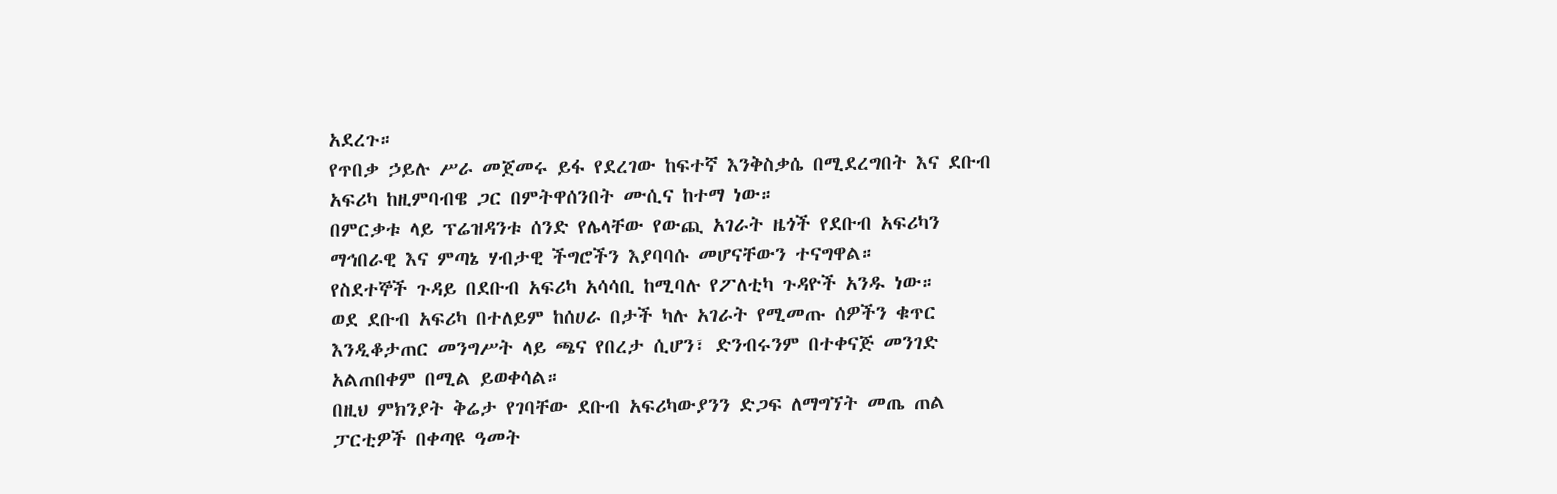አደረጉ።
የጥበቃ ኃይሉ ሥራ መጀመሩ ይፋ የደረገው ከፍተኛ እንቅስቃሴ በሚደረግበት እና ደቡብ አፍሪካ ከዚምባብዌ ጋር በምትዋሰንበት ሙሲና ከተማ ነው።
በምርቃቱ ላይ ፕሬዝዳንቱ ሰንድ የሌላቸው የውጪ አገራት ዜጎች የደቡብ አፍሪካን ማኅበራዊ እና ምጣኔ ሃብታዊ ችግሮችን እያባባሱ መሆናቸውን ተናግዋል።
የስደተኞች ጉዳይ በደቡብ አፍሪካ አሳሳቢ ከሚባሉ የፖለቲካ ጉዳዮች አንዱ ነው።
ወደ ደቡብ አፍሪካ በተለይም ከሰሀራ በታች ካሉ አገራት የሚመጡ ሰዎችን ቁጥር እንዲቆታጠር መንግሥት ላይ ጫና የበረታ ሲሆን፣ ድንብሩንም በተቀናጅ መንገድ አልጠበቀም በሚል ይወቀሳል።
በዚህ ምክንያት ቅሬታ የገባቸው ደቡብ አፍሪካውያንን ድጋፍ ለማግኘት መጤ ጠል ፓርቲዎች በቀጣዩ ዓመት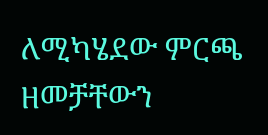ለሚካሄደው ምርጫ ዘመቻቸውን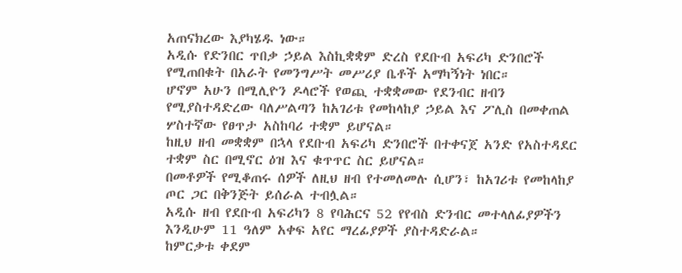አጠናክረው እያካሄዱ ነው።
አዲሱ የድንበር ጥበቃ ኃይል እስኪቋቋም ድረስ የደቡብ አፍሪካ ድንበሮች የሚጠበቁት በአራት የመንግሥት መሥሪያ ቤቶች አማካኝነት ነበር።
ሆኖም አሁን በሚሊዮን ዶላሮች የወጪ ተቋቋመው የደንብር ዘብን የሚያስተዳድረው ባለሥልጣን ከአገሪቱ የመከላከያ ኃይል እና ፖሊስ በመቀጠል ሦስተኛው የፀጥታ አስከባሪ ተቋም ይሆናል።
ከዚህ ዘብ መቋቋም በኋላ የደቡብ አፍሪካ ድንበሮች በተቀናጀ አንድ የአስተዳደር ተቋም ስር በሚኖር ዕዝ እና ቁጥጥር ስር ይሆናል።
በመቶዎች የሚቆጠሩ ሰዎች ለዚህ ዘብ የተመለመሉ ሲሆን፣ ከአገሪቱ የመከላከያ ጦር ጋር በቅንጅት ይሰራል ተብሏል።
አዲሱ ዘብ የደቡብ አፍሪካን 8 የባሕርና 52 የየብስ ድንብር መተላለፊያዎችን እንዲሁም 11 ዓለም አቀፍ አየር ማረፊያዎች ያስተዳድራል።
ከምርቃቱ ቀደም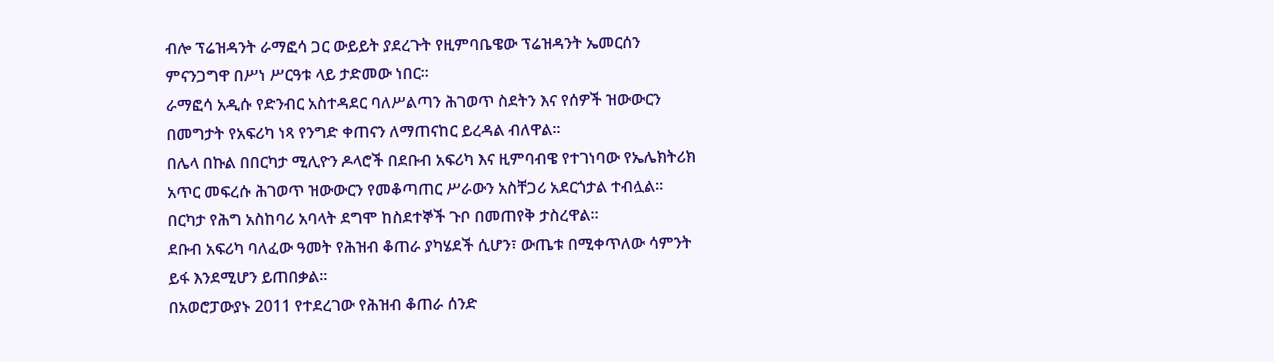ብሎ ፕሬዝዳንት ራማፎሳ ጋር ውይይት ያደረጉት የዚምባቤዌው ፕሬዝዳንት ኤመርሰን ምናንጋግዋ በሥነ ሥርዓቱ ላይ ታድመው ነበር።
ራማፎሳ አዲሱ የድንብር አስተዳደር ባለሥልጣን ሕገወጥ ስደትን እና የሰዎች ዝውውርን በመግታት የአፍሪካ ነጻ የንግድ ቀጠናን ለማጠናከር ይረዳል ብለዋል።
በሌላ በኩል በበርካታ ሚሊዮን ዶላሮች በደቡብ አፍሪካ እና ዚምባብዌ የተገነባው የኤሌክትሪክ አጥር መፍረሱ ሕገወጥ ዝውውርን የመቆጣጠር ሥራውን አስቸጋሪ አደርጎታል ተብሏል።
በርካታ የሕግ አስከባሪ አባላት ደግሞ ከስደተኞች ጉቦ በመጠየቅ ታስረዋል።
ደቡብ አፍሪካ ባለፈው ዓመት የሕዝብ ቆጠራ ያካሄደች ሲሆን፣ ውጤቱ በሚቀጥለው ሳምንት ይፋ እንደሚሆን ይጠበቃል።
በአወሮፓውያኑ 2011 የተደረገው የሕዝብ ቆጠራ ሰንድ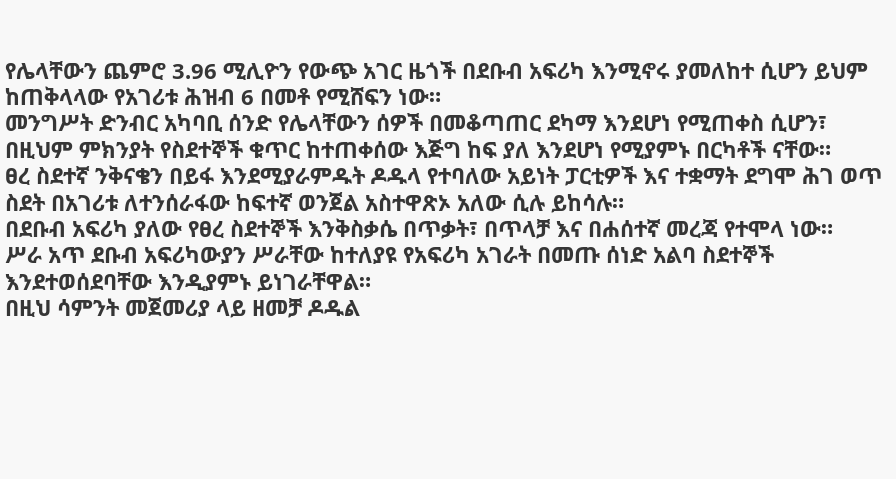የሌላቸውን ጨምሮ 3.96 ሚሊዮን የውጭ አገር ዜጎች በደቡብ አፍሪካ እንሚኖሩ ያመለከተ ሲሆን ይህም ከጠቅላላው የአገሪቱ ሕዝብ 6 በመቶ የሚሸፍን ነው።
መንግሥት ድንብር አካባቢ ሰንድ የሌላቸውን ሰዎች በመቆጣጠር ደካማ እንደሆነ የሚጠቀስ ሲሆን፣ በዚህም ምክንያት የስደተኞች ቁጥር ከተጠቀሰው እጅግ ከፍ ያለ እንደሆነ የሚያምኑ በርካቶች ናቸው።
ፀረ ስደተኛ ንቅናቄን በይፋ እንደሚያራምዱት ዶዱላ የተባለው አይነት ፓርቲዎች እና ተቋማት ደግሞ ሕገ ወጥ ስደት በአገሪቱ ለተንሰራፋው ከፍተኛ ወንጀል አስተዋጽኦ አለው ሲሉ ይከሳሉ።
በደቡብ አፍሪካ ያለው የፀረ ስደተኞች እንቅስቃሴ በጥቃት፣ በጥላቻ እና በሐሰተኛ መረጃ የተሞላ ነው።
ሥራ አጥ ደቡብ አፍሪካውያን ሥራቸው ከተለያዩ የአፍሪካ አገራት በመጡ ሰነድ አልባ ስደተኞች እንደተወሰደባቸው እንዲያምኑ ይነገራቸዋል።
በዚህ ሳምንት መጀመሪያ ላይ ዘመቻ ዶዱል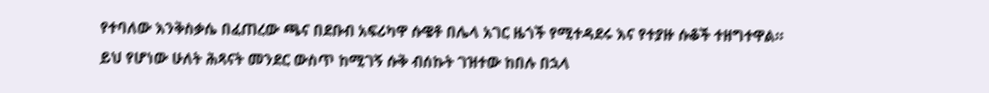የተባለው እንቅስቃሴ በፈጠረው ጫና በደቡብ አፍሪካዋ ሱዌቶ በሌላ አገር ዜጎች የሚተዳደሩ እና የተያዙ ሱቆች ተዘግተዋል።
ይህ የሆነው ሁለት ሕጻናት መንደር ውስጥ ከሚገኝ ሱቅ ብሰኩት ገዝተው ከበሉ በኋላ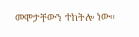መሞታቸውን ተከትሎ ነው።